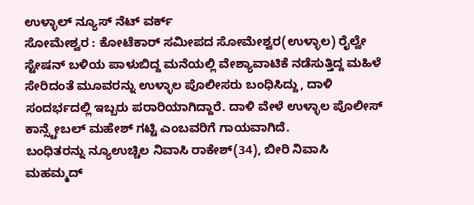ಉಳ್ಳಾಲ್ ನ್ಯೂಸ್ ನೆಟ್ ವರ್ಕ್
ಸೋಮೇಶ್ವರ : ಕೋಟೆಕಾರ್ ಸಮೀಪದ ಸೋಮೇಶ್ವರ(ಉಳ್ಳಾಲ) ರೈಲ್ವೇ ಸ್ಟೇಷನ್ ಬಳಿಯ ಪಾಳುಬಿದ್ದ ಮನೆಯಲ್ಲಿ ವೇಶ್ಯಾವಾಟಿಕೆ ನಡೆಸುತ್ತಿದ್ದ ಮಹಿಳೆ ಸೇರಿದಂತೆ ಮೂವರನ್ನು ಉಳ್ಳಾಲ ಪೊಲೀಸರು ಬಂಧಿಸಿದ್ದು, ದಾಳಿ ಸಂದರ್ಭದಲ್ಲಿ ಇಬ್ಬರು ಪರಾರಿಯಾಗಿದ್ದಾರೆ. ದಾಳಿ ವೇಳೆ ಉಳ್ಳಾಲ ಪೊಲೀಸ್ ಕಾನ್ಸ್ಟೇಬಲ್ ಮಹೇಶ್ ಗಟ್ಟಿ ಎಂಬವರಿಗೆ ಗಾಯವಾಗಿದೆ.
ಬಂಧಿತರನ್ನು ನ್ಯೂಉಚ್ಚಿಲ ನಿವಾಸಿ ರಾಕೇಶ್(34), ಬೀರಿ ನಿವಾಸಿ ಮಹಮ್ಮದ್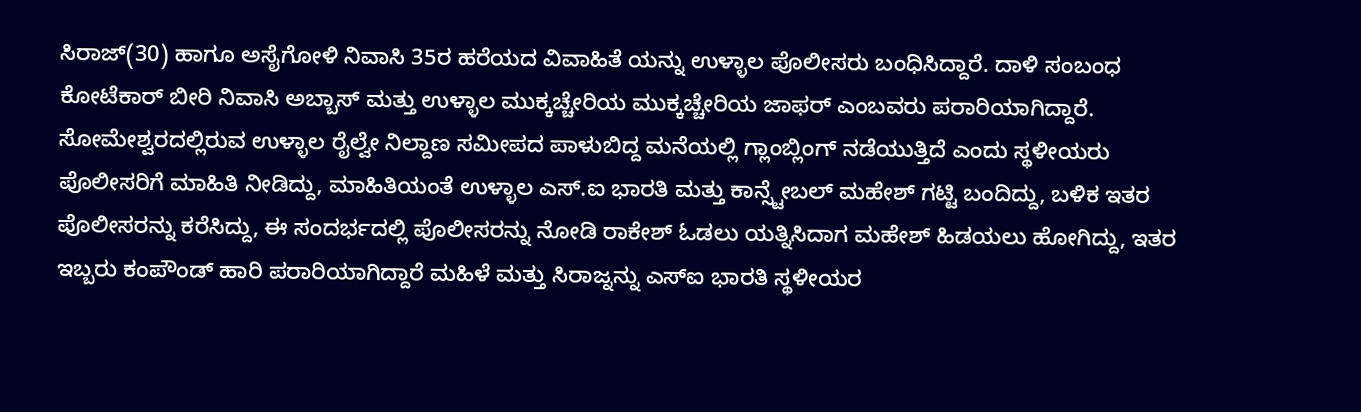ಸಿರಾಜ್(30) ಹಾಗೂ ಅಸೈಗೋಳಿ ನಿವಾಸಿ 35ರ ಹರೆಯದ ವಿವಾಹಿತೆ ಯನ್ನು ಉಳ್ಳಾಲ ಪೊಲೀಸರು ಬಂಧಿಸಿದ್ದಾರೆ. ದಾಳಿ ಸಂಬಂಧ ಕೋಟೆಕಾರ್ ಬೀರಿ ನಿವಾಸಿ ಅಬ್ಬಾಸ್ ಮತ್ತು ಉಳ್ಳಾಲ ಮುಕ್ಕಚ್ಚೇರಿಯ ಮುಕ್ಕಚ್ಚೇರಿಯ ಜಾಫರ್ ಎಂಬವರು ಪರಾರಿಯಾಗಿದ್ದಾರೆ.
ಸೋಮೇಶ್ವರದಲ್ಲಿರುವ ಉಳ್ಳಾಲ ರೈಲ್ವೇ ನಿಲ್ದಾಣ ಸಮೀಪದ ಪಾಳುಬಿದ್ದ ಮನೆಯಲ್ಲಿ ಗ್ಲಾಂಬ್ಲಿಂಗ್ ನಡೆಯುತ್ತಿದೆ ಎಂದು ಸ್ಥಳೀಯರು ಪೊಲೀಸರಿಗೆ ಮಾಹಿತಿ ನೀಡಿದ್ದು, ಮಾಹಿತಿಯಂತೆ ಉಳ್ಳಾಲ ಎಸ್.ಐ ಭಾರತಿ ಮತ್ತು ಕಾನ್ಸ್ಟೇಬಲ್ ಮಹೇಶ್ ಗಟ್ಟಿ ಬಂದಿದ್ದು, ಬಳಿಕ ಇತರ ಪೊಲೀಸರನ್ನು ಕರೆಸಿದ್ದು, ಈ ಸಂದರ್ಭದಲ್ಲಿ ಪೊಲೀಸರನ್ನು ನೋಡಿ ರಾಕೇಶ್ ಓಡಲು ಯತ್ನಿಸಿದಾಗ ಮಹೇಶ್ ಹಿಡಯಲು ಹೋಗಿದ್ದು, ಇತರ ಇಬ್ಬರು ಕಂಪೌಂಡ್ ಹಾರಿ ಪರಾರಿಯಾಗಿದ್ದಾರೆ ಮಹಿಳೆ ಮತ್ತು ಸಿರಾಜ್ನನ್ನು ಎಸ್ಐ ಭಾರತಿ ಸ್ಥಳೀಯರ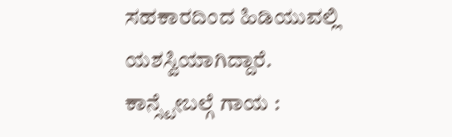ಸಹಕಾರದಿಂದ ಹಿಡಿಯುವಲ್ಲಿ ಯಶಸ್ವಿಯಾಗಿದ್ದಾರೆ.
ಕಾನ್ಸ್ಟೇಬಲ್ಗೆ ಗಾಯ :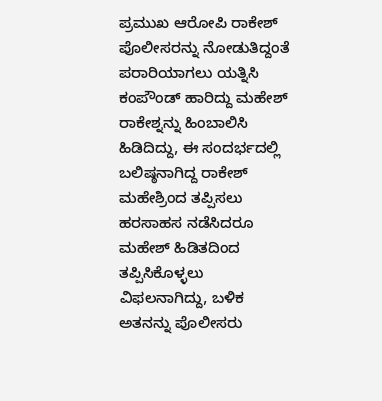ಪ್ರಮುಖ ಆರೋಪಿ ರಾಕೇಶ್ ಪೊಲೀಸರನ್ನು ನೋಡುತಿದ್ದಂತೆ ಪರಾರಿಯಾಗಲು ಯತ್ನಿಸಿ ಕಂಪೌಂಡ್ ಹಾರಿದ್ದು ಮಹೇಶ್ ರಾಕೇಶ್ನನ್ನು ಹಿಂಬಾಲಿಸಿ ಹಿಡಿದಿದ್ದು, ಈ ಸಂದರ್ಭದಲ್ಲಿ ಬಲಿಷ್ಠನಾಗಿದ್ದ ರಾಕೇಶ್ ಮಹೇಶ್ರಿಂದ ತಪ್ಪಿಸಲು ಹರಸಾಹಸ ನಡೆಸಿದರೂ ಮಹೇಶ್ ಹಿಡಿತದಿಂದ ತಪ್ಪಿಸಿಕೊಳ್ಳಲು ವಿಫಲನಾಗಿದ್ದು, ಬಳಿಕ ಅತನನ್ನು ಪೊಲೀಸರು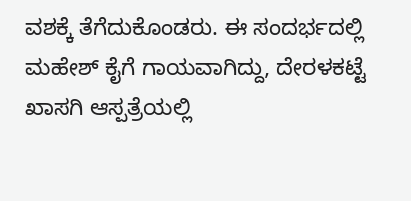ವಶಕ್ಕೆ ತೆಗೆದುಕೊಂಡರು. ಈ ಸಂದರ್ಭದಲ್ಲಿ ಮಹೇಶ್ ಕೈಗೆ ಗಾಯವಾಗಿದ್ದು, ದೇರಳಕಟ್ಟೆ ಖಾಸಗಿ ಆಸ್ಪತ್ರೆಯಲ್ಲಿ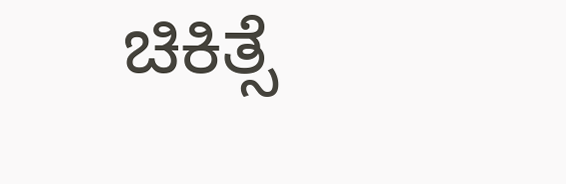ಚಿಕಿತ್ಸೆ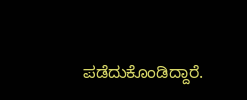ಪಡೆದುಕೊಂಡಿದ್ದಾರೆ.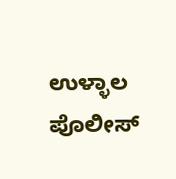ಉಳ್ಳಾಲ ಪೊಲೀಸ್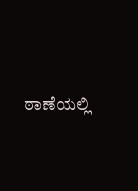ಠಾಣೆಯಲ್ಲಿ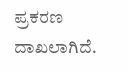ಪ್ರಕರಣ ದಾಖಲಾಗಿದೆ.